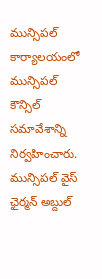మున్సిపల్ కార్యాలయంలో మున్సిపల్ కౌన్సిల్ సమావేశాన్ని నిర్వహించారు. మున్సిపల్ వైస్ ఛైర్మన్ అబ్దుల్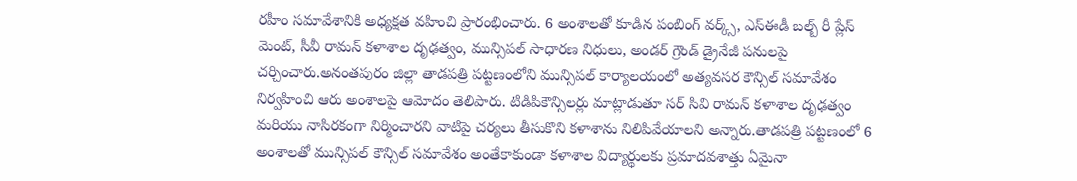రహీం సమావేశానికి అధ్యక్షత వహించి ప్రారంభించారు. 6 అంశాలతో కూడిన పంబింగ్ వర్క్స్, ఎస్ఈడీ బల్బ్ రీ ప్లేస్ మెంట్, సీవీ రామన్ కళాశాల దృఢత్వం, మున్సిపల్ సాధారణ నిధులు, అండర్ గ్రౌండ్ డ్రైనేజీ పనులపై చర్చించారు.అనంతపురం జిల్లా తాడపత్రి పట్టణంలోని మున్సిపల్ కార్యాలయంలో అత్యవసర కౌన్సిల్ సమావేశం నిర్వహించి ఆరు అంశాలపై ఆమోదం తెలిపారు. టిడిపికౌన్సిలర్లు మాట్లాడుతూ సర్ సివి రామన్ కళాశాల దృఢత్వం మరియు నాసిరకంగా నిర్మించారని వాటిపై చర్యలు తీసుకొని కళాశాను నిలిపివేయాలని అన్నారు.తాడపత్రి పట్టణంలో 6 అంశాలతో మున్సిపల్ కౌన్సిల్ సమావేశం అంతేకాకుండా కళాశాల విద్యార్థులకు ప్రమాదవశాత్తు ఏమైనా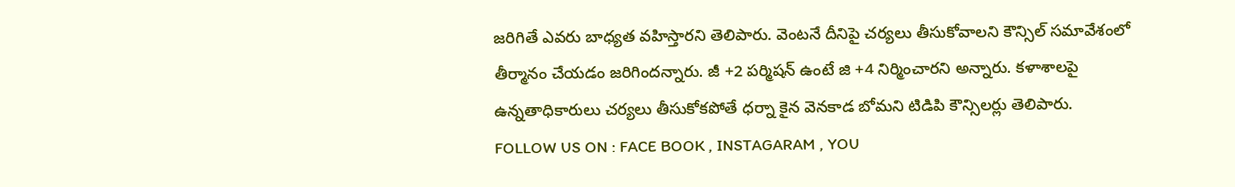జరిగితే ఎవరు బాధ్యత వహిస్తారని తెలిపారు. వెంటనే దీనిపై చర్యలు తీసుకోవాలని కౌన్సిల్ సమావేశంలో తీర్మానం చేయడం జరిగిందన్నారు. జీ +2 పర్మిషన్ ఉంటే జి +4 నిర్మించారని అన్నారు. కళాశాలపై ఉన్నతాధికారులు చర్యలు తీసుకోకపోతే ధర్నా కైన వెనకాడ బోమని టిడిపి కౌన్సిలర్లు తెలిపారు.
FOLLOW US ON : FACE BOOK , INSTAGARAM , YOU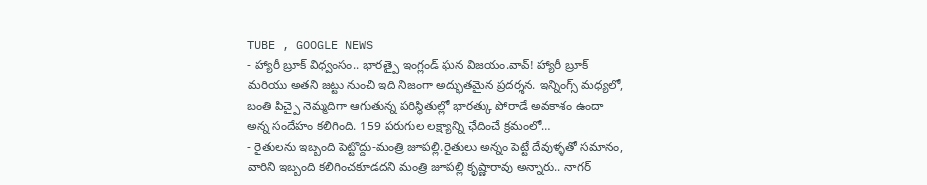TUBE , GOOGLE NEWS
- హ్యారీ బ్రూక్ విధ్వంసం.. భారత్పై ఇంగ్లండ్ ఘన విజయం.వావ్! హ్యారీ బ్రూక్ మరియు అతని జట్టు నుంచి ఇది నిజంగా అద్భుతమైన ప్రదర్శన. ఇన్నింగ్స్ మధ్యలో, బంతి పిచ్పై నెమ్మదిగా ఆగుతున్న పరిస్థితుల్లో భారత్కు పోరాడే అవకాశం ఉందా అన్న సందేహం కలిగింది. 159 పరుగుల లక్ష్యాన్ని ఛేదించే క్రమంలో…
- రైతులను ఇబ్బంది పెట్టొద్దు-మంత్రి జూపల్లి.రైతులు అన్నం పెట్టే దేవుళ్ళతో సమానం, వారిని ఇబ్బంది కలిగించకూడదని మంత్రి జూపల్లి కృష్ణారావు అన్నారు.. నాగర్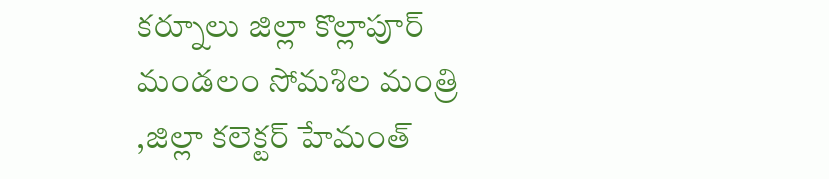కర్నూలు జిల్లా కొల్లాపూర్ మండలం సోమశిల మంత్రి ,జిల్లా కలెక్టర్ హేమంత్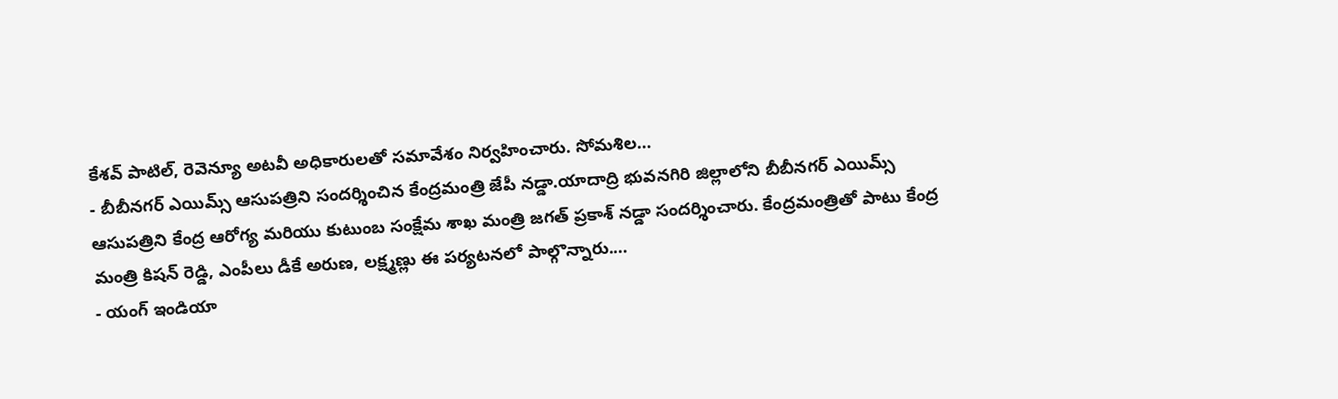కేశవ్ పాటిల్, రెవెన్యూ అటవీ అధికారులతో సమావేశం నిర్వహించారు. సోమశిల…
- బీబీనగర్ ఎయిమ్స్ ఆసుపత్రిని సందర్శించిన కేంద్రమంత్రి జేపీ నడ్డా.యాదాద్రి భువనగిరి జిల్లాలోని బీబీనగర్ ఎయిమ్స్ ఆసుపత్రిని కేంద్ర ఆరోగ్య మరియు కుటుంబ సంక్షేమ శాఖ మంత్రి జగత్ ప్రకాశ్ నడ్డా సందర్శించారు. కేంద్రమంత్రితో పాటు కేంద్ర మంత్రి కిషన్ రెడ్డి, ఎంపీలు డీకే అరుణ, లక్ష్మణ్లు ఈ పర్యటనలో పాల్గొన్నారు.…
- యంగ్ ఇండియా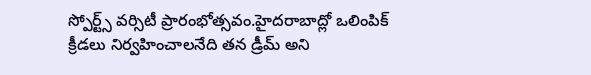స్పోర్ట్స్ వర్సిటీ ప్రారంభోత్సవం.హైదరాబాద్లో ఒలింపిక్ క్రీడలు నిర్వహించాలనేది తన డ్రీమ్ అని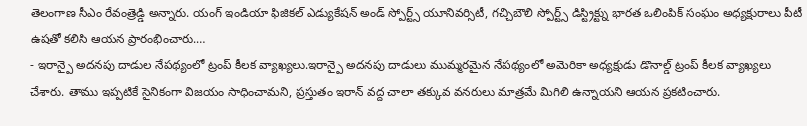తెలంగాణ సీఎం రేవంత్రెడ్డి అన్నారు. యంగ్ ఇండియా ఫిజికల్ ఎడ్యుకేషన్ అండ్ స్పోర్ట్స్ యూనివర్సిటీ, గచ్చిబౌలి స్పోర్ట్స్ డిస్ట్రిక్ట్ను భారత ఒలింపిక్ సంఘం అధ్యక్షురాలు పీటీ ఉషతో కలిసి ఆయన ప్రారంభించారు.…
- ఇరాన్పై అదనపు దాడుల నేపథ్యంలో ట్రంప్ కీలక వ్యాఖ్యలు.ఇరాన్పై అదనపు దాడులు ముమ్మరమైన నేపథ్యంలో అమెరికా అధ్యక్షుడు డొనాల్డ్ ట్రంప్ కీలక వ్యాఖ్యలు చేశారు. తాము ఇప్పటికే సైనికంగా విజయం సాధించామని, ప్రస్తుతం ఇరాన్ వద్ద చాలా తక్కువ వనరులు మాత్రమే మిగిలి ఉన్నాయని ఆయన ప్రకటించారు.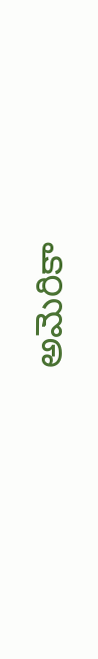అమెరికా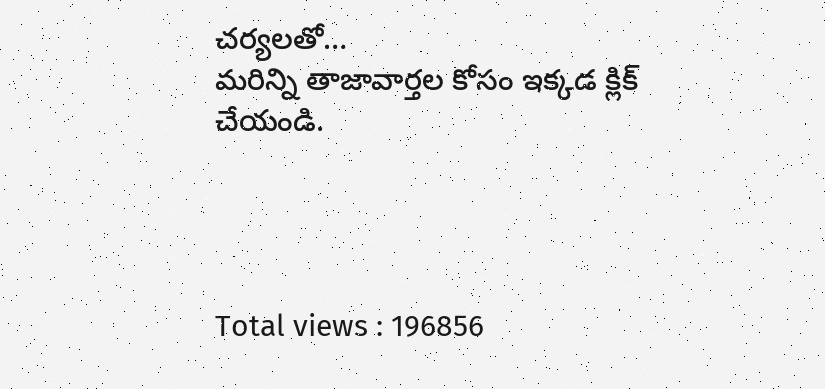చర్యలతో…
మరిన్ని తాజావార్తల కోసం ఇక్కడ క్లిక్ చేయండి.




Total views : 196856